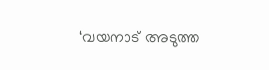‘വയനാട് അടുത്ത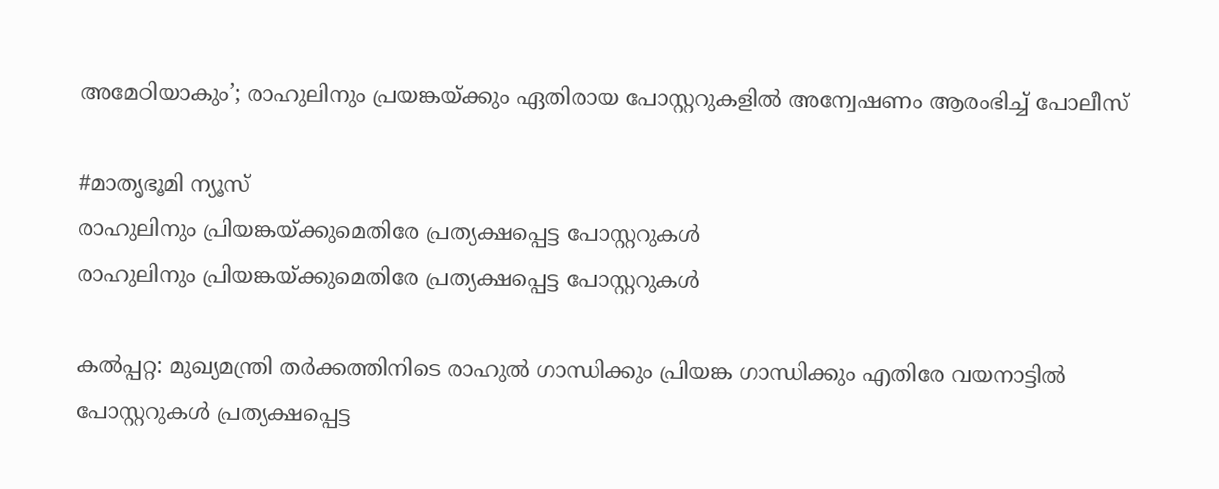അമേഠിയാകും’; രാഹുലിനും പ്രയങ്കയ്ക്കും ഏതിരായ പോസ്റ്ററുകളിൽ അന്വേഷണം ആരംഭിച്ച് പോലീസ്

#മാതൃഭൂമി ന്യൂസ്‌
രാഹുലിനും പ്രിയങ്കയ്ക്കുമെതിരേ പ്രത്യക്ഷപ്പെട്ട പോസ്റ്ററുകള്‍
രാഹുലിനും പ്രിയങ്കയ്ക്കുമെതിരേ പ്രത്യക്ഷപ്പെട്ട പോസ്റ്ററുകള്‍

കൽപ്പറ്റ: മുഖ്യമന്ത്രി തർക്കത്തിനിടെ രാഹുൽ ഗാന്ധിക്കും പ്രിയങ്ക ഗാന്ധിക്കും എതിരേ വയനാട്ടിൽ പോസ്റ്ററുകൾ പ്രത്യക്ഷപ്പെട്ട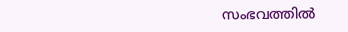സംഭവത്തിൽ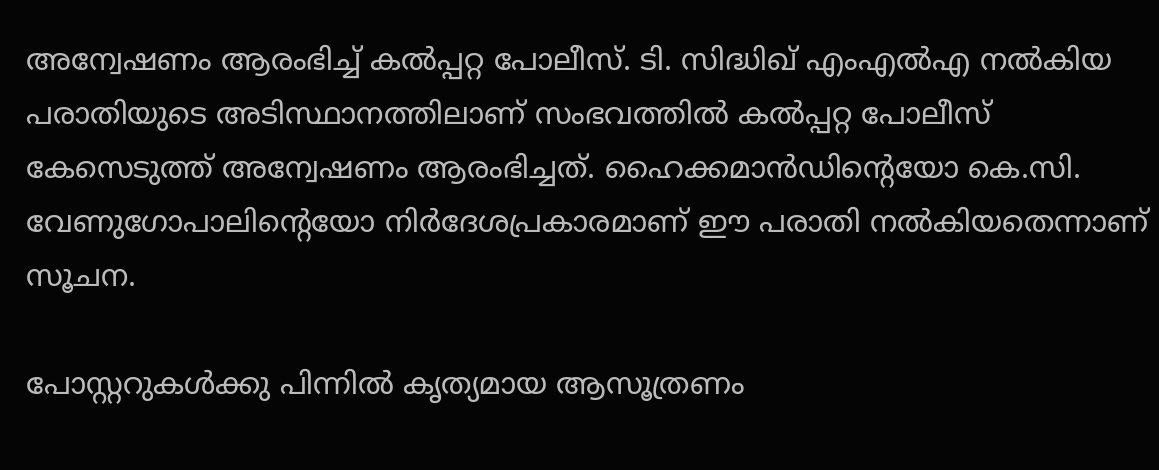അന്വേഷണം ആരംഭിച്ച് കൽപ്പറ്റ പോലീസ്. ടി. സിദ്ധിഖ് എംഎൽഎ നൽകിയ പരാതിയുടെ അടിസ്ഥാനത്തിലാണ് സംഭവത്തിൽ കൽപ്പറ്റ പോലീസ് കേസെടുത്ത് അന്വേഷണം ആരംഭിച്ചത്. ഹൈക്കമാൻഡിന്റെയോ കെ.സി. വേണുഗോപാലിന്റെയോ നിർദേശപ്രകാരമാണ് ഈ പരാതി നൽകിയതെന്നാണ് സൂചന.

പോസ്റ്ററുകൾക്കു പിന്നിൽ കൃത്യമായ ആസൂത്രണം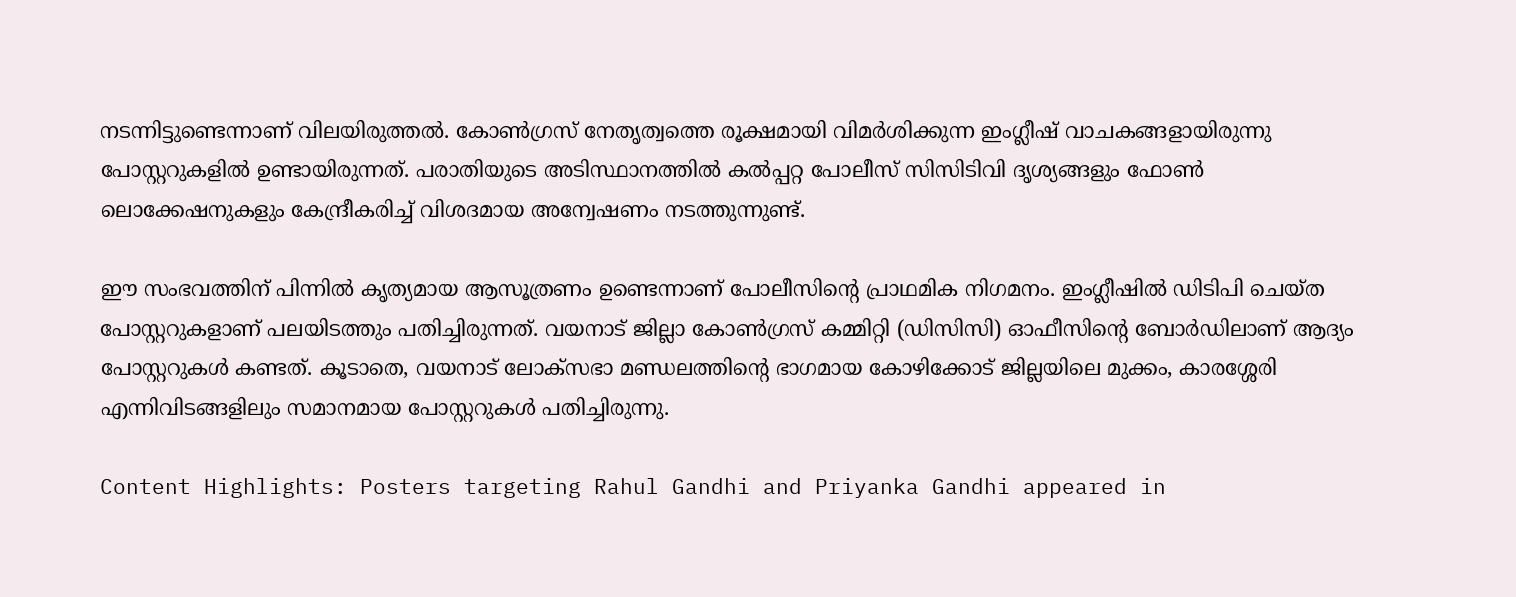നടന്നിട്ടുണ്ടെന്നാണ് വിലയിരുത്തൽ. കോൺഗ്രസ് നേതൃത്വത്തെ രൂക്ഷമായി വിമർശിക്കുന്ന ഇംഗ്ലീഷ് വാചകങ്ങളായിരുന്നു പോസ്റ്ററുകളിൽ ഉണ്ടായിരുന്നത്. പരാതിയുടെ അടിസ്ഥാനത്തിൽ കൽപ്പറ്റ പോലീസ് സിസിടിവി ദൃശ്യങ്ങളും ഫോൺ ലൊക്കേഷനുകളും കേന്ദ്രീകരിച്ച് വിശദമായ അന്വേഷണം നടത്തുന്നുണ്ട്.

ഈ സംഭവത്തിന് പിന്നിൽ കൃത്യമായ ആസൂത്രണം ഉണ്ടെന്നാണ് പോലീസിന്റെ പ്രാഥമിക നിഗമനം. ഇംഗ്ലീഷിൽ ഡിടിപി ചെയ്ത പോസ്റ്ററുകളാണ് പലയിടത്തും പതിച്ചിരുന്നത്. വയനാട് ജില്ലാ കോൺഗ്രസ് കമ്മിറ്റി (ഡിസിസി) ഓഫീസിന്റെ ബോർഡിലാണ് ആദ്യം പോസ്റ്ററുകൾ കണ്ടത്. കൂടാതെ, വയനാട് ലോക്‌സഭാ മണ്ഡലത്തിന്റെ ഭാഗമായ കോഴിക്കോട് ജില്ലയിലെ മുക്കം, കാരശ്ശേരി എന്നിവിടങ്ങളിലും സമാനമായ പോസ്റ്ററുകൾ പതിച്ചിരുന്നു.

Content Highlights: Posters targeting Rahul Gandhi and Priyanka Gandhi appeared in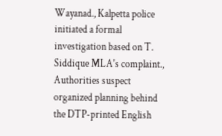Wayanad., Kalpetta police initiated a formal investigation based on T. Siddique MLA's complaint., Authorities suspect organized planning behind the DTP-printed English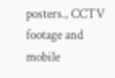posters., CCTV footage and mobile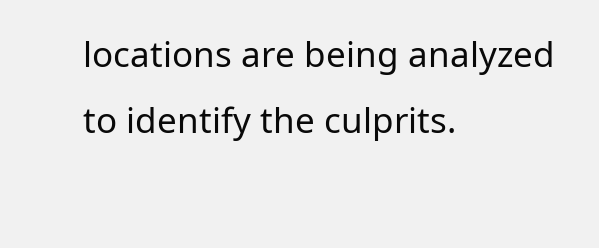locations are being analyzed to identify the culprits.